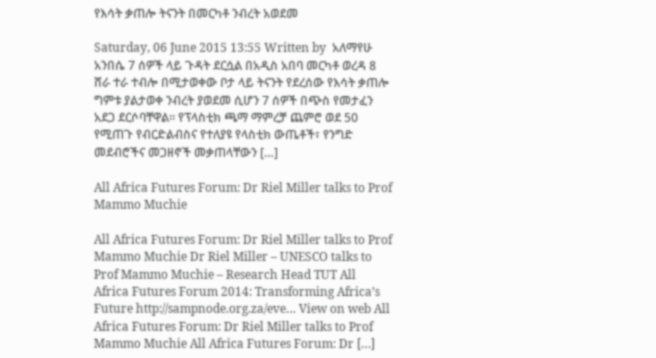የእሳት ቃጠሎ ትናንት በመርካቶ ንብረት አወደመ

Saturday, 06 June 2015 13:55 Written by  አለማየሁ አንበሴ 7 ሰዎች ላይ ጉዳት ደርሷል በአዲስ አበባ መርካቶ ወረዳ 8 ሸራ ተራ ተብሎ በሚታወቀው ቦታ ላይ ትናንት የደረሰው የእሳት ቃጠሎ ግምቱ ያልታወቀ ንብረት ያወደመ ሲሆን 7 ሰዎች በጭስ የመታፈን አደጋ ደርሶባቸዋል፡፡ የፕላስቲክ ጫማ ማምረቻ ጨምሮ ወደ 50 የሚጠጉ የብርድልብስና የተለያዩ የላስቲክ ውጤቶች፣ የንግድ መደብሮችና መጋዘኖች መቃጠላቸውን […]

All Africa Futures Forum: Dr Riel Miller talks to Prof Mammo Muchie

All Africa Futures Forum: Dr Riel Miller talks to Prof Mammo Muchie Dr Riel Miller – UNESCO talks to Prof Mammo Muchie – Research Head TUT All Africa Futures Forum 2014: Transforming Africa’s Future http://sampnode.org.za/eve… View on web All Africa Futures Forum: Dr Riel Miller talks to Prof Mammo Muchie All Africa Futures Forum: Dr […]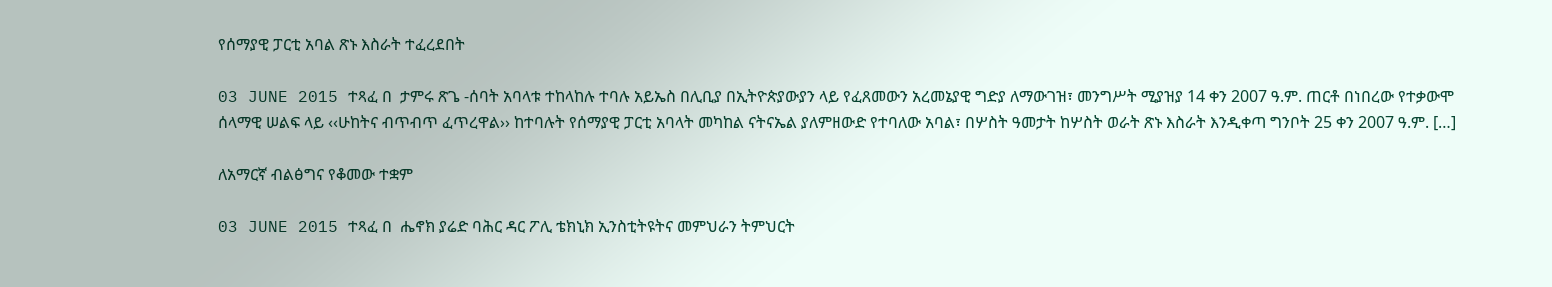የሰማያዊ ፓርቲ አባል ጽኑ እስራት ተፈረደበት

03 JUNE 2015 ተጻፈ በ  ታምሩ ጽጌ -ሰባት አባላቱ ተከላከሉ ተባሉ አይኤስ በሊቢያ በኢትዮጵያውያን ላይ የፈጸመውን አረመኔያዊ ግድያ ለማውገዝ፣ መንግሥት ሚያዝያ 14 ቀን 2007 ዓ.ም. ጠርቶ በነበረው የተቃውሞ ሰላማዊ ሠልፍ ላይ ‹‹ሁከትና ብጥብጥ ፈጥረዋል›› ከተባሉት የሰማያዊ ፓርቲ አባላት መካከል ናትናኤል ያለምዘውድ የተባለው አባል፣ በሦስት ዓመታት ከሦስት ወራት ጽኑ እስራት እንዲቀጣ ግንቦት 25 ቀን 2007 ዓ.ም. […]

ለአማርኛ ብልፅግና የቆመው ተቋም

03 JUNE 2015 ተጻፈ በ  ሔኖክ ያሬድ ባሕር ዳር ፖሊ ቴክኒክ ኢንስቲትዩትና መምህራን ትምህርት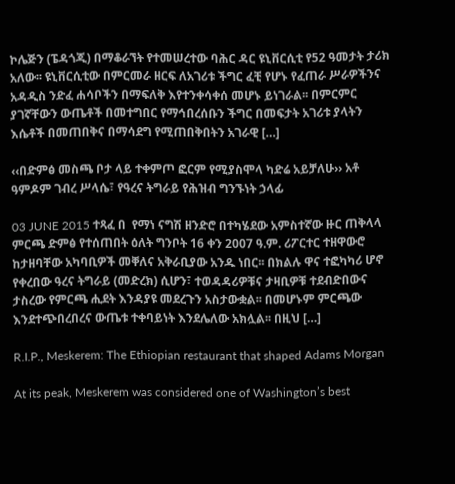ኮሌጅን (ፔዳጎጂ) በማቆራኘት የተመሠረተው ባሕር ዳር ዩኒቨርሲቲ የ52 ዓመታት ታሪክ አለው፡፡ ዩኒቨርሲቲው በምርመራ ዘርፍ ለአገሪቱ ችግር ፈቺ የሆኑ የፈጠራ ሥራዎችንና አዳዲስ ንድፈ ሐሳቦችን በማፍለቅ እየተንቀሳቀሰ መሆኑ ይነገራል፡፡ በምርምር ያገኛቸውን ውጤቶች በመተግበር የማኅበረሰቡን ችግር በመፍታት አገሪቱ ያላትን እሴቶች በመጠበቅና በማሳደግ የሚጠበቅበትን አገራዊ […]

‹‹በድምፅ መስጫ ቦታ ላይ ተቀምጦ ፎርም የሚያስሞላ ካድሬ አይቻለሁ›› አቶ ዓምዶም ገብረ ሥላሴ፣ የዓረና ትግራይ የሕዝብ ግንኙነት ኃላፊ

03 JUNE 2015 ተጻፈ በ  የማነ ናግሽ ዘንድሮ በተካሄደው አምስተኛው ዙር ጠቅላላ ምርጫ ድምፅ የተሰጠበት ዕለት ግንቦት 16 ቀን 2007 ዓ.ም. ሪፖርተር ተዘዋውሮ ከታዘባቸው አካባቢዎች መቐለና አቅራቢያው አንዱ ነበር፡፡ በክልሉ ዋና ተፎካካሪ ሆኖ የቀረበው ዓረና ትግራይ (መድረክ) ሲሆን፣ ተወዳዳሪዎቹና ታዛቢዎቹ ተደብድበውና ታስረው የምርጫ ሒደት እንዳያዩ መደረጉን አስታውቋል፡፡ በመሆኑም ምርጫው እንደተጭበረበረና ውጤቱ ተቀባይነት እንደሌለው አክሏል፡፡ በዚህ […]

R.I.P., Meskerem: The Ethiopian restaurant that shaped Adams Morgan

At its peak, Meskerem was considered one of Washington’s best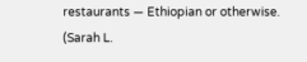restaurants — Ethiopian or otherwise. (Sarah L.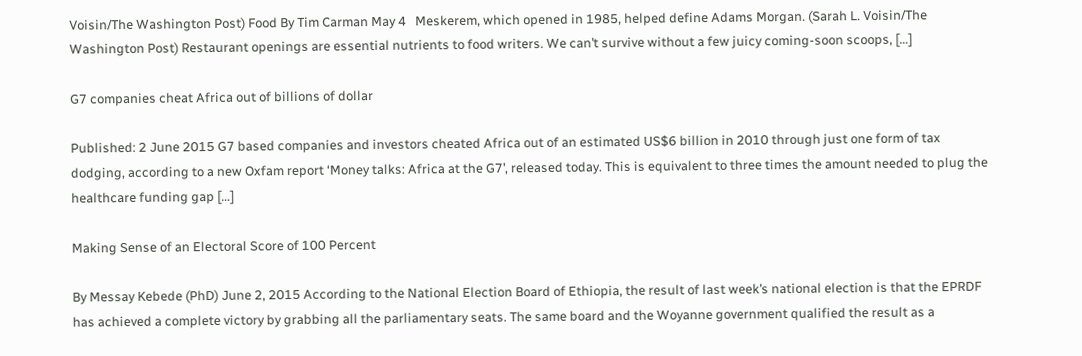Voisin/The Washington Post) Food By Tim Carman May 4   Meskerem, which opened in 1985, helped define Adams Morgan. (Sarah L. Voisin/The Washington Post) Restaurant openings are essential nutrients to food writers. We can’t survive without a few juicy coming-soon scoops, […]

G7 companies cheat Africa out of billions of dollar

Published: 2 June 2015 G7 based companies and investors cheated Africa out of an estimated US$6 billion in 2010 through just one form of tax dodging, according to a new Oxfam report ‘Money talks: Africa at the G7’, released today. This is equivalent to three times the amount needed to plug the healthcare funding gap […]

Making Sense of an Electoral Score of 100 Percent

By Messay Kebede (PhD) June 2, 2015 According to the National Election Board of Ethiopia, the result of last week’s national election is that the EPRDF has achieved a complete victory by grabbing all the parliamentary seats. The same board and the Woyanne government qualified the result as a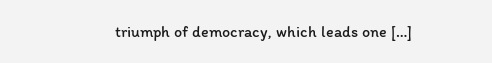triumph of democracy, which leads one […]